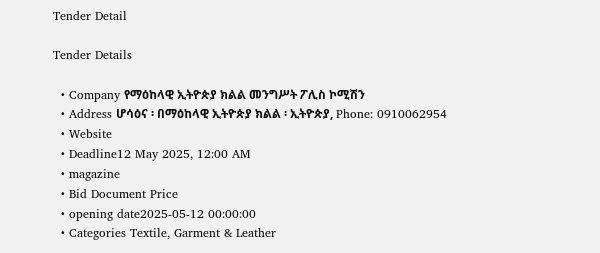Tender Detail

Tender Details

  • Company የማዕከላዊ ኢትዮጵያ ክልል መንግሥት ፖሊስ ኮሚሽን
  • Address ሆሳዕና ፡ በማዕከላዊ ኢትዮጵያ ክልል ፡ ኢትዮጵያ, Phone: 0910062954
  • Website
  • Deadline12 May 2025, 12:00 AM
  • magazine
  • Bid Document Price
  • opening date2025-05-12 00:00:00
  • Categories Textile, Garment & Leather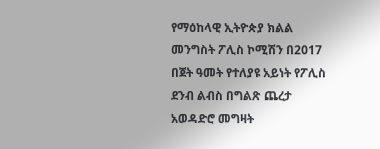የማዕከላዊ ኢትዮጵያ ክልል መንግስት ፖሊስ ኮሚሽን በ2017 በጀት ዓመት የተለያዩ አይነት የፖሊስ ደንብ ልብስ በግልጽ ጨረታ አወዳድሮ መግዛት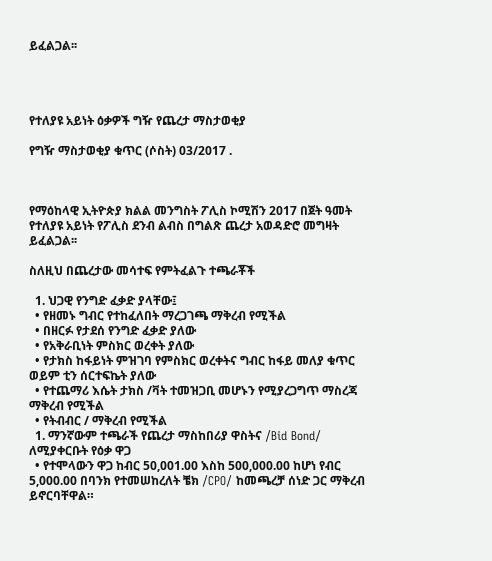ይፈልጋል፡፡




የተለያዩ አይነት ዕቃዎች ግዥ የጨረታ ማስታወቂያ

የግዥ ማስታወቂያ ቁጥር (ሶስት) 03/2017 .



የማዕከላዊ ኢትዮጵያ ክልል መንግስት ፖሊስ ኮሚሽን 2017 በጀት ዓመት የተለያዩ አይነት የፖሊስ ደንብ ልብስ በግልጽ ጨረታ አወዳድሮ መግዛት ይፈልጋል፡፡

ስለዚህ በጨረታው መሳተፍ የምትፈልጉ ተጫራቾች

  1. ህጋዊ የንግድ ፈቃድ ያላቸው፤
  • የዘመኑ ግብር የተከፈለበት ማረጋገጫ ማቅረብ የሚችል
  • በዘርፉ የታደሰ የንግድ ፈቃድ ያለው
  • የአቅራቢነት ምስክር ወረቀት ያለው
  • የታክስ ከፋይነት ምዝገባ የምስክር ወረቀትና ግብር ከፋይ መለያ ቁጥር ወይም ቲን ሰርተፍኬት ያለው
  • የተጨማሪ እሴት ታክስ /ቫት ተመዝጋቢ መሆኑን የሚያረጋግጥ ማስረጃ ማቅረብ የሚችል
  • የትብብር / ማቅረብ የሚችል
  1. ማንኛውም ተጫራች የጨረታ ማስከበሪያ ዋስትና /Bid Bond/ ለሚያቀርቡት የዕቃ ዋጋ
  • የተሞላውን ዋጋ ከብር 50,001.00 እስከ 500,000.00 ከሆነ የብር 5,000.00 በባንክ የተመሠከረለት ቼክ /CPO/ ከመጫረቻ ሰነድ ጋር ማቅረብ ይኖርባቸዋል።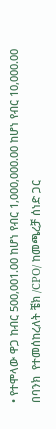• የተሞላው ዋጋ ከብር 500,001.00 ከሆነ የብር 1,000,000.00 ከሆነ የብር 10,000.00 በባንክ  የተመሰከረለት ቼክ /CPO/ ከመጫረቻ ሰነድ ጋር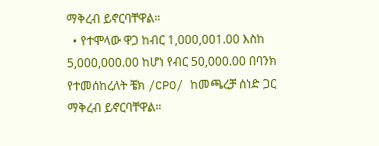ማቅረብ ይኖርባቸዋል።
  • የተሞላው ዋጋ ከብር 1,000,001.00 እስከ 5,000,000.00 ከሆነ የብር 50,000.00 በባንክ የተመሰከረለት ቼክ /CPO/ ከመጫረቻ ሰነድ ጋር ማቅረብ ይኖርባቸዋል።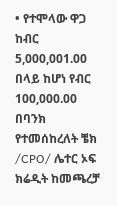• የተሞላው ዋጋ ከብር 5,000,001.00 በላይ ከሆነ የብር 100,000.00 በባንክ የተመሰከረለት ቼክ /CPO/ ሌተር ኦፍ ክሬዲት ከመጫረቻ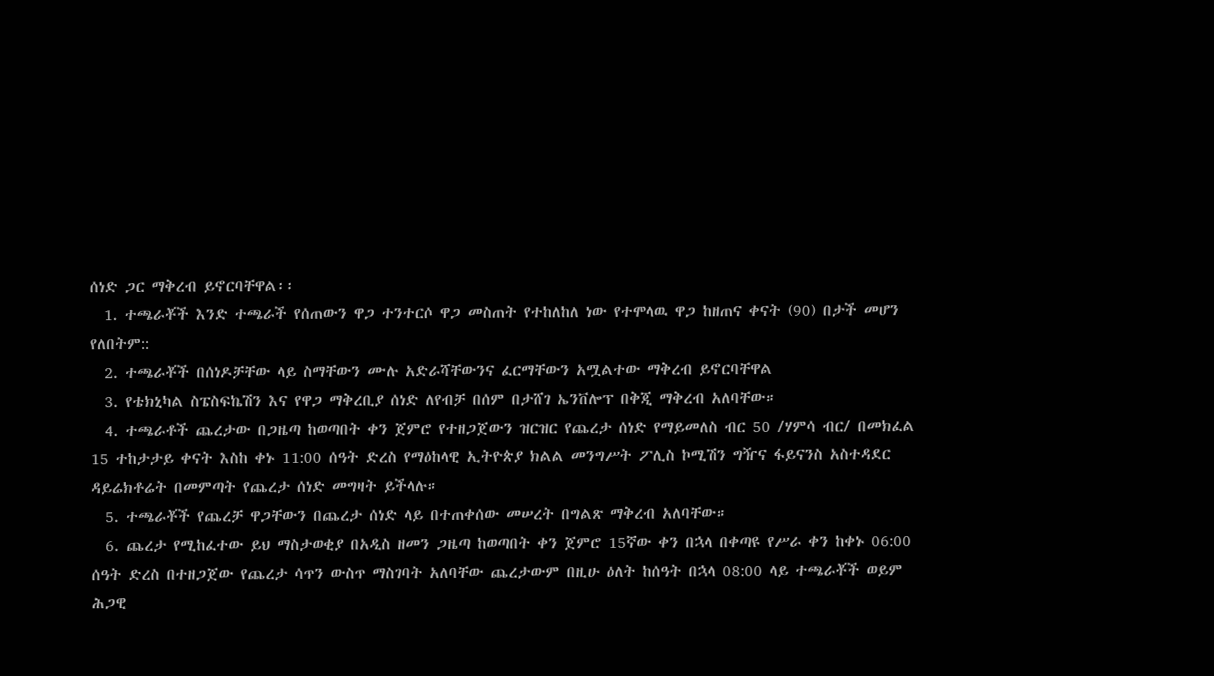ሰነድ ጋር ማቅረብ ይኖርባቸዋል፡፡
  1. ተጫራቾች እንድ ተጫራች የሰጠውን ዋጋ ተንተርሶ ዋጋ መስጠት የተከለከለ ነው የተሞላዉ ዋጋ ከዘጠና ቀናት (90) በታች መሆን የለበትም::
  2. ተጫራቾች በሰነዶቻቸው ላይ ስማቸውን ሙሉ አድራሻቸውንና ፈርማቸውን አሟልተው ማቅረብ ይኖርባቸዋል
  3. የቴክኒካል ስፔስፍኬሽን እና የዋጋ ማቅረቢያ ሰነድ ለየብቻ በሰም በታሸገ ኤንቨሎፕ በቅጂ ማቅረብ አለባቸው።
  4. ተጫራቶች ጨረታው በጋዜጣ ከወጣበት ቀን ጀምሮ የተዘጋጀውን ዝርዝር የጨረታ ሰነድ የማይመለስ ብር 50 /ሃምሳ ብር/ በመክፈል 15 ተከታታይ ቀናት እስከ ቀኑ 11:00 ሰዓት ድረስ የማዕከላዊ ኢትዮጵያ ክልል መንግሥት ፖሊስ ኮሚሽን ግዥና ፋይናንስ አስተዳደር ዳይሬክቶሬት በመምጣት የጨረታ ሰነድ መግዛት ይችላሉ።
  5. ተጫራቾች የጨረቻ ዋጋቸውን በጨረታ ሰነድ ላይ በተጠቀሰው መሠረት በግልጽ ማቅረብ አለባቸው።
  6. ጨረታ የሚከፈተው ይህ ማስታወቂያ በአዲስ ዘመን ጋዜጣ ከወጣበት ቀን ጀምሮ 15ኛው ቀን በኋላ በቀጣዩ የሥራ ቀን ከቀኑ 06:00 ሰዓት ድረስ በተዘጋጀው የጨረታ ሳጥን ውስጥ ማስገባት አለባቸው ጨረታውም በዚሁ ዕለት ከሰዓት በኋላ 08:00 ላይ ተጫራቾች ወይም ሕጋዊ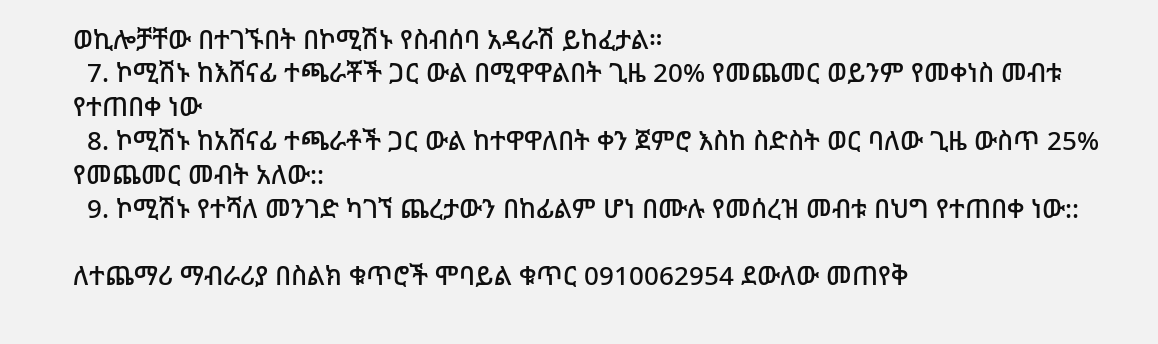ወኪሎቻቸው በተገኙበት በኮሚሽኑ የስብሰባ አዳራሽ ይከፈታል።
  7. ኮሚሽኑ ከእሸናፊ ተጫራቾች ጋር ውል በሚዋዋልበት ጊዜ 20% የመጨመር ወይንም የመቀነስ መብቱ የተጠበቀ ነው
  8. ኮሚሽኑ ከአሸናፊ ተጫራቶች ጋር ውል ከተዋዋለበት ቀን ጀምሮ እስከ ስድስት ወር ባለው ጊዜ ውስጥ 25% የመጨመር መብት አለው::
  9. ኮሚሽኑ የተሻለ መንገድ ካገኘ ጨረታውን በከፊልም ሆነ በሙሉ የመሰረዝ መብቱ በህግ የተጠበቀ ነው::

ለተጨማሪ ማብራሪያ በስልክ ቁጥሮች ሞባይል ቁጥር 0910062954 ደውለው መጠየቅ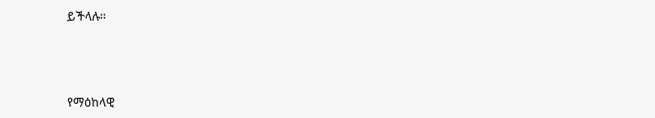ይችላሉ።



የማዕከላዊ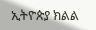ኢትዮጵያ ክልል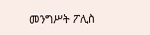መንግሥት ፖሊስ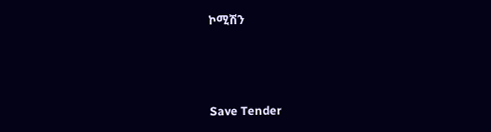ኮሚሽን



Save Tender